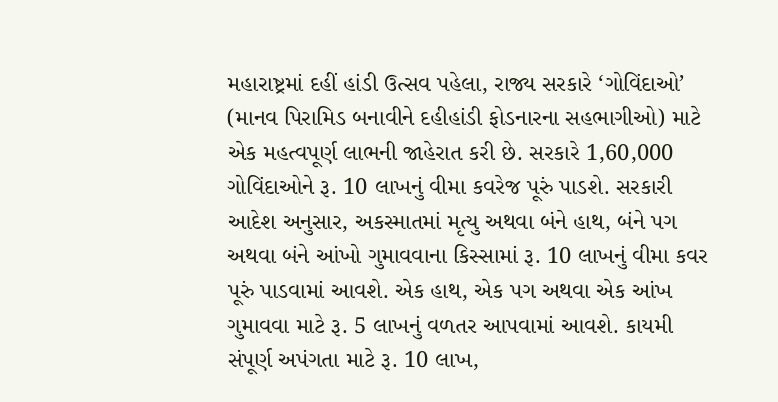મહારાષ્ટ્રમાં દહીં હાંડી ઉત્સવ પહેલા, રાજ્ય સરકારે ‘ગોવિંદાઓ’ (માનવ પિરામિડ બનાવીને દહીહાંડી ફોડનારના સહભાગીઓ) માટે એક મહત્વપૂર્ણ લાભની જાહેરાત કરી છે. સરકારે 1,60,000 ગોવિંદાઓને રૂ. 10 લાખનું વીમા કવરેજ પૂરું પાડશે. સરકારી આદેશ અનુસાર, અકસ્માતમાં મૃત્યુ અથવા બંને હાથ, બંને પગ અથવા બંને આંખો ગુમાવવાના કિસ્સામાં રૂ. 10 લાખનું વીમા કવર પૂરું પાડવામાં આવશે. એક હાથ, એક પગ અથવા એક આંખ ગુમાવવા માટે રૂ. 5 લાખનું વળતર આપવામાં આવશે. કાયમી સંપૂર્ણ અપંગતા માટે રૂ. 10 લાખ,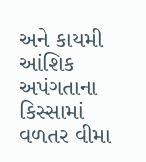અને કાયમી આંશિક અપંગતાના કિસ્સામાં વળતર વીમા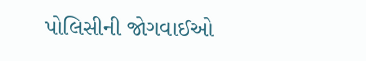પોલિસીની જોગવાઈઓ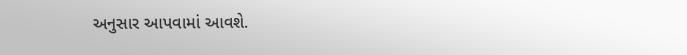અનુસાર આપવામાં આવશે.